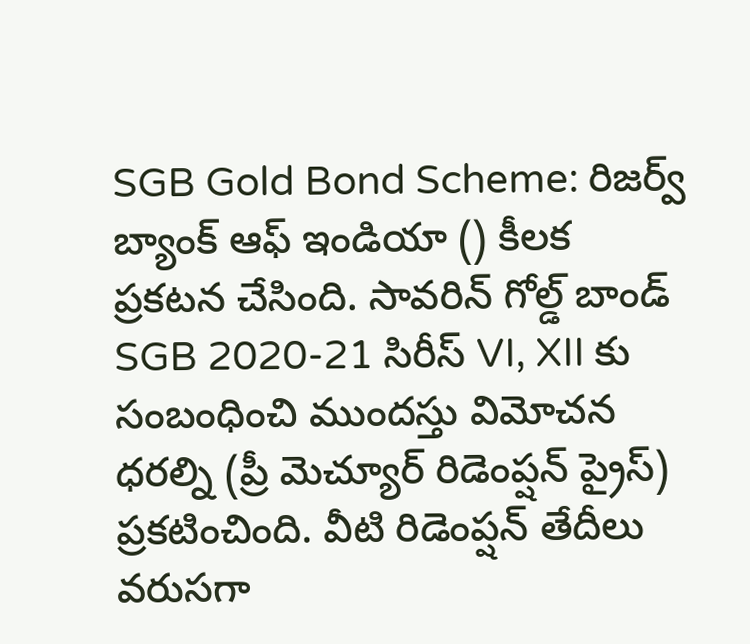SGB Gold Bond Scheme: రిజర్వ్ బ్యాంక్ ఆఫ్ ఇండియా () కీలక ప్రకటన చేసింది. సావరిన్ గోల్డ్ బాండ్ SGB 2020-21 సిరీస్ VI, XII కు సంబంధించి ముందస్తు విమోచన ధరల్ని (ప్రీ మెచ్యూర్ రిడెంప్షన్ ప్రైస్) ప్రకటించింది. వీటి రిడెంప్షన్ తేదీలు వరుసగా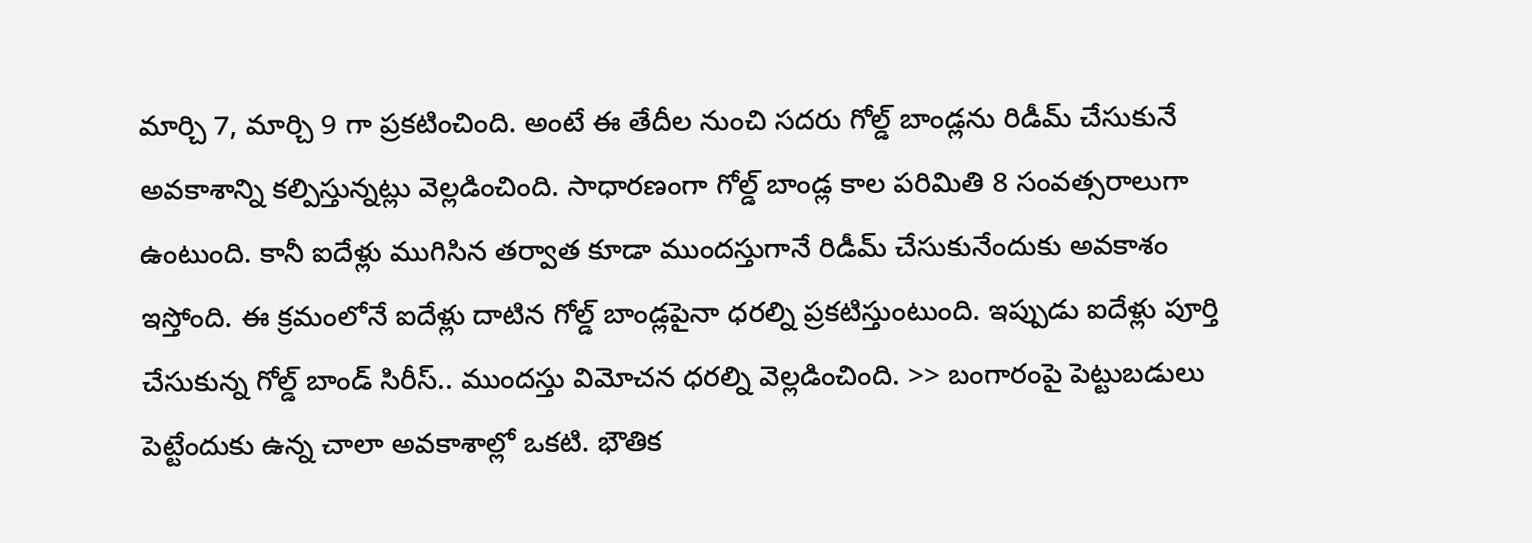మార్చి 7, మార్చి 9 గా ప్రకటించింది. అంటే ఈ తేదీల నుంచి సదరు గోల్డ్ బాండ్లను రిడీమ్ చేసుకునే అవకాశాన్ని కల్పిస్తున్నట్లు వెల్లడించింది. సాధారణంగా గోల్డ్ బాండ్ల కాల పరిమితి 8 సంవత్సరాలుగా ఉంటుంది. కానీ ఐదేళ్లు ముగిసిన తర్వాత కూడా ముందస్తుగానే రిడీమ్ చేసుకునేందుకు అవకాశం ఇస్తోంది. ఈ క్రమంలోనే ఐదేళ్లు దాటిన గోల్డ్ బాండ్లపైనా ధరల్ని ప్రకటిస్తుంటుంది. ఇప్పుడు ఐదేళ్లు పూర్తి చేసుకున్న గోల్డ్ బాండ్ సిరీస్.. ముందస్తు విమోచన ధరల్ని వెల్లడించింది. >> బంగారంపై పెట్టుబడులు పెట్టేందుకు ఉన్న చాలా అవకాశాల్లో ఒకటి. భౌతిక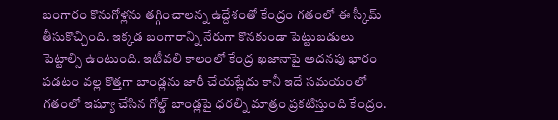బంగారం కొనుగోళ్లను తగ్గించాలన్న ఉద్దేశంతో కేంద్రం గతంలో ఈ స్కీమ్ తీసుకొచ్చింది. ఇక్కడ బంగారాన్ని నేరుగా కొనకుండా పెట్టుబడులు పెట్టాల్సి ఉంటుంది. ఇటీవలి కాలంలో కేంద్ర ఖజానాపై అదనపు భారం పడటం వల్ల కొత్తగా బాండ్లను జారీ చేయట్లేదు కానీ ఇదే సమయంలో గతంలో ఇష్యూ చేసిన గోల్డ్ బాండ్లపై ధరల్ని మాత్రం ప్రకటిస్తుంది కేంద్రం.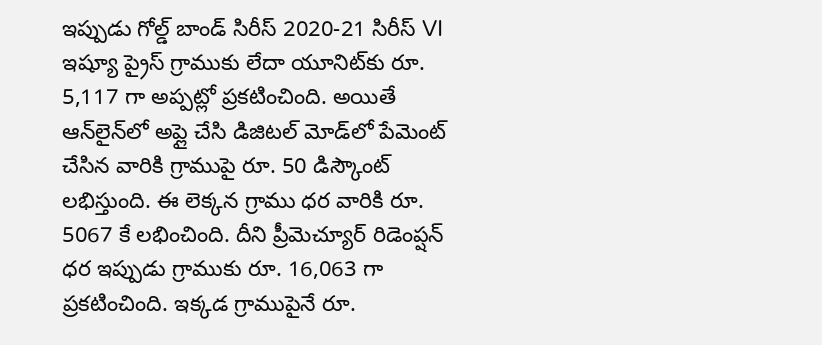ఇప్పుడు గోల్డ్ బాండ్ సిరీస్ 2020-21 సిరీస్ VI ఇష్యూ ప్రైస్ గ్రాముకు లేదా యూనిట్‌కు రూ. 5,117 గా అప్పట్లో ప్రకటించింది. అయితే ఆన్‌లైన్‌లో అప్లై చేసి డిజిటల్ మోడ్‌లో పేమెంట్ చేసిన వారికి గ్రాముపై రూ. 50 డిస్కౌంట్ లభిస్తుంది. ఈ లెక్కన గ్రాము ధర వారికి రూ. 5067 కే లభించింది. దీని ప్రీమెచ్యూర్ రిడెంప్షన్ ధర ఇప్పుడు గ్రాముకు రూ. 16,063 గా ప్రకటించింది. ఇక్కడ గ్రాముపైనే రూ.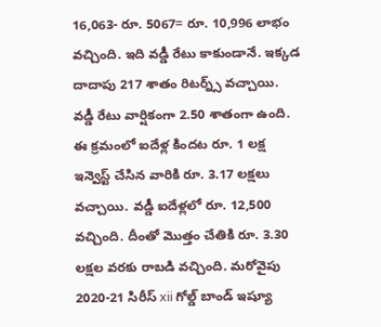16,063- రూ. 5067= రూ. 10,996 లాభం వచ్చింది. ఇది వడ్డీ రేటు కాకుండానే. ఇక్కడ దాదాపు 217 శాతం రిటర్న్స్ వచ్చాయి. వడ్డీ రేటు వార్షికంగా 2.50 శాతంగా ఉంది. ఈ క్రమంలో ఐదేళ్ల కిందట రూ. 1 లక్ష ఇన్వెస్ట్ చేసిన వారికి రూ. 3.17 లక్షలు వచ్చాయి. వడ్డీ ఐదేళ్లలో రూ. 12,500 వచ్చింది. దీంతో మొత్తం చేతికి రూ. 3.30 లక్షల వరకు రాబడి వచ్చింది. మరోవైపు 2020-21 సిరీస్ xii గోల్డ్ బాండ్ ఇష్యూ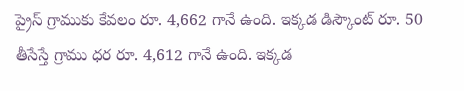ప్రైస్ గ్రాముకు కేవలం రూ. 4,662 గానే ఉంది. ఇక్కడ డిస్కౌంట్ రూ. 50 తీసేస్తే గ్రాము ధర రూ. 4,612 గానే ఉంది. ఇక్కడ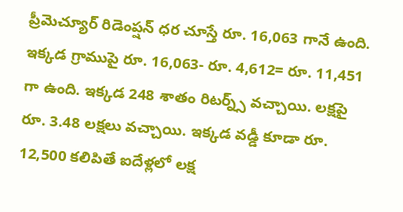ప్రీమెచ్యూర్ రిడెంప్షన్ ధర చూస్తే రూ. 16,063 గానే ఉంది. ఇక్కడ గ్రాముపై రూ. 16,063- రూ. 4,612= రూ. 11,451 గా ఉంది. ఇక్కడ 248 శాతం రిటర్న్స్ వచ్చాయి. లక్షపై రూ. 3.48 లక్షలు వచ్చాయి. ఇక్కడ వడ్డీ కూడా రూ. 12,500 కలిపితే ఐదేళ్లలో లక్ష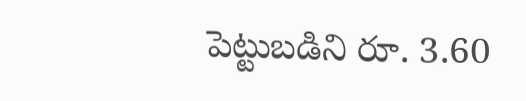పెట్టుబడిని రూ. 3.60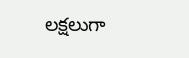లక్షలుగా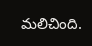మలిచింది.